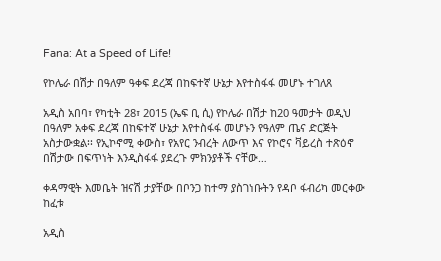Fana: At a Speed of Life!

የኮሌራ በሽታ በዓለም ዓቀፍ ደረጃ በከፍተኛ ሁኔታ እየተስፋፋ መሆኑ ተገለጸ

አዲስ አበባ፣ የካቲት 28፣ 2015 (ኤፍ ቢ ሲ) የኮሌራ በሽታ ከ20 ዓመታት ወዲህ በዓለም አቀፍ ደረጃ በከፍተኛ ሁኔታ እየተስፋፋ መሆኑን የዓለም ጤና ድርጅት አስታውቋል፡፡ የኢኮኖሚ ቀውስ፣ የአየር ንብረት ለውጥ እና የኮሮና ቫይረስ ተጽዕኖ በሽታው በፍጥነት እንዲስፋፋ ያደረጉ ምክንያቶች ናቸው…

ቀዳማዊት እመቤት ዝናሽ ታያቸው በቦንጋ ከተማ ያስገነቡትን የዳቦ ፋብሪካ መርቀው ከፈቱ

አዲስ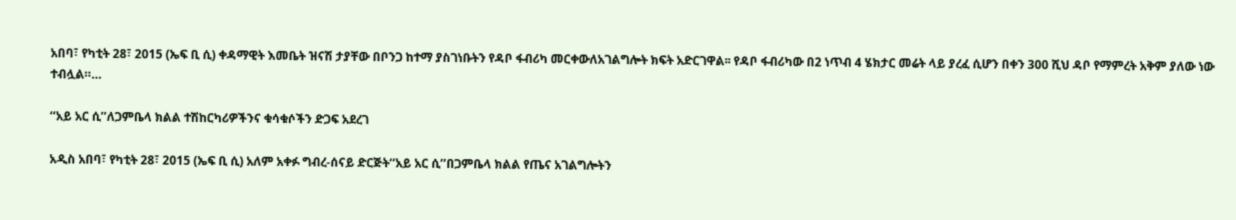አበባ፣ የካቲት 28፣ 2015 (ኤፍ ቢ ሲ) ቀዳማዊት እመቤት ዝናሽ ታያቸው በቦንጋ ከተማ ያስገነቡትን የዳቦ ፋብሪካ መርቀውለአገልግሎት ክፍት አድርገዋል፡፡ የዳቦ ፋብሪካው በ2 ነጥብ 4 ሄክታር መሬት ላይ ያረፈ ሲሆን በቀን 300 ሺህ ዳቦ የማምረት አቅም ያለው ነው ተብሏል።…

‘‘አይ አር ሲ’’ለጋምቤላ ክልል ተሽከርካሪዎችንና ቁሳቁሶችን ድጋፍ አደረገ

አዲስ አበባ፣ የካቲት 28፣ 2015 (ኤፍ ቢ ሲ) አለም አቀፉ ግብረ-ሰናይ ድርጅት‘‘አይ አር ሲ’’በጋምቤላ ክልል የጤና አገልግሎትን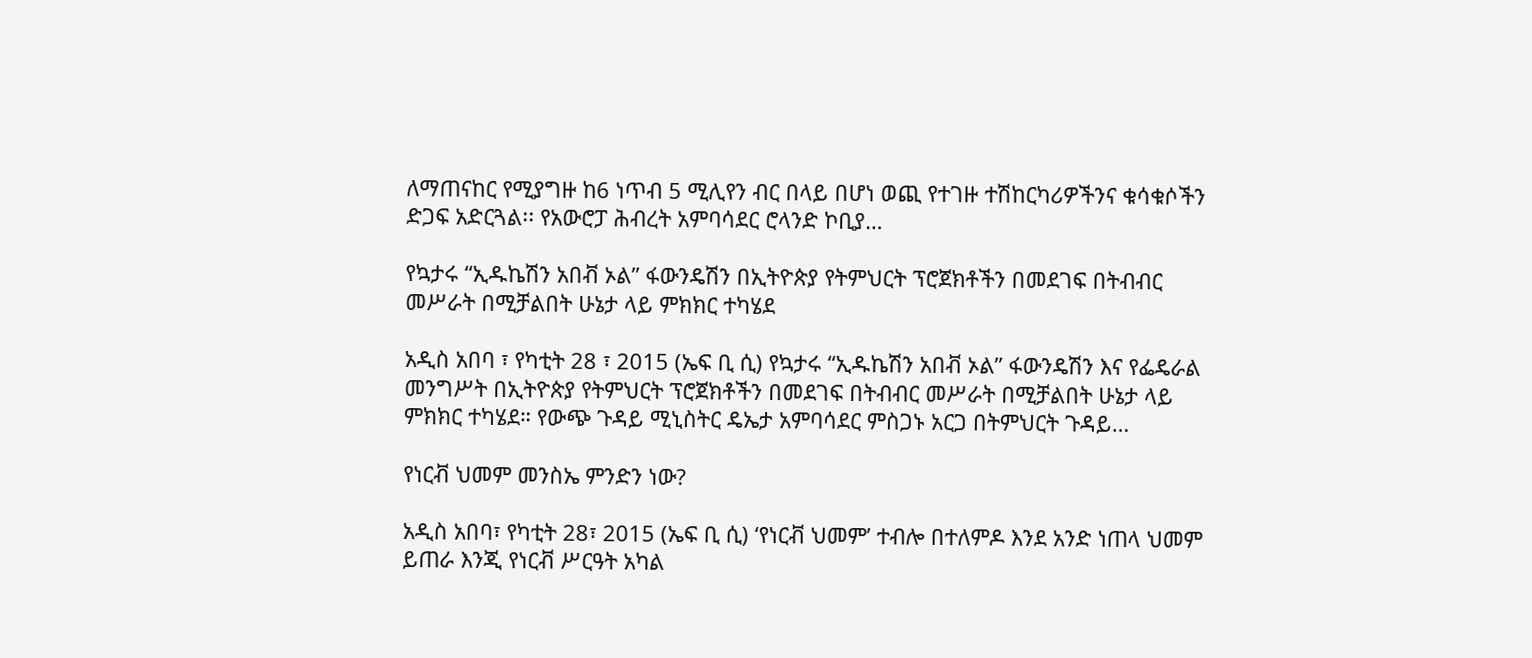ለማጠናከር የሚያግዙ ከ6 ነጥብ 5 ሚሊየን ብር በላይ በሆነ ወጪ የተገዙ ተሽከርካሪዎችንና ቁሳቁሶችን ድጋፍ አድርጓል፡፡ የአውሮፓ ሕብረት አምባሳደር ሮላንድ ኮቢያ…

የኳታሩ “ኢዱኬሽን አበቭ ኦል” ፋውንዴሽን በኢትዮጵያ የትምህርት ፕሮጀክቶችን በመደገፍ በትብብር መሥራት በሚቻልበት ሁኔታ ላይ ምክክር ተካሄደ

አዲስ አበባ ፣ የካቲት 28 ፣ 2015 (ኤፍ ቢ ሲ) የኳታሩ “ኢዱኬሽን አበቭ ኦል” ፋውንዴሽን እና የፌዴራል መንግሥት በኢትዮጵያ የትምህርት ፕሮጀክቶችን በመደገፍ በትብብር መሥራት በሚቻልበት ሁኔታ ላይ ምክክር ተካሄደ። የውጭ ጉዳይ ሚኒስትር ዴኤታ አምባሳደር ምስጋኑ አርጋ በትምህርት ጉዳይ…

የነርቭ ህመም መንስኤ ምንድን ነው?

አዲስ አበባ፣ የካቲት 28፣ 2015 (ኤፍ ቢ ሲ) ‘የነርቭ ህመም’ ተብሎ በተለምዶ እንደ አንድ ነጠላ ህመም ይጠራ እንጂ የነርቭ ሥርዓት አካል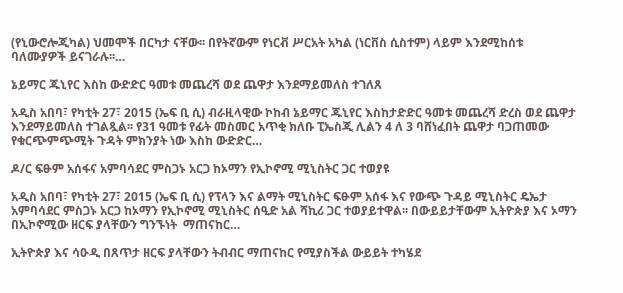(የኒውሮሎጂካል) ህመሞች በርካታ ናቸው፡፡ በየትኛውም የነርቭ ሥርአት አካል (ነርቨስ ሲስተም) ላይም እንደሚከሰቱ ባለሙያዎች ይናገራሉ፡፡…

ኔይማር ጁኒየር እስከ ውድድር ዓመቱ መጨረሻ ወደ ጨዋታ እንደማይመለስ ተገለጸ

አዲስ አበባ፣ የካቲት 27፣ 2015 (ኤፍ ቢ ሲ) ብራዚላዊው ኮከብ ኔይማር ጁኒየር እስከታድድር ዓመቱ መጨረሻ ድረስ ወደ ጨዋታ እንደማይመለስ ተገልጿል፡፡ የ31 ዓመቱ የፊት መስመር አጥቂ ክለቡ ፒኤስጂ ሊልን 4 ለ 3 ባሸነፈበት ጨዋታ ባጋጠመው የቁርጭምጭሚት ጉዳት ምክንያት ነው እስከ ውድድር…

ዶ/ር ፍፁም አሰፋና አምባሳደር ምስጋኑ አርጋ ከኦማን የኢኮኖሚ ሚኒስትር ጋር ተወያዩ

አዲስ አበባ፣ የካቲት 27፣ 2015 (ኤፍ ቢ ሲ) የፕላን እና ልማት ሚኒስትር ፍፁም አሰፋ እና የውጭ ጉዳይ ሚኒስትር ዴኤታ አምባሳደር ምስጋኑ አርጋ ከኦማን የኢኮኖሚ ሚኒስትር ሰዒድ አል ሻኪሪ ጋር ተወያይተዋል፡፡ በውይይታቸውም ኢትዮጵያ እና ኦማን በኢኮኖሚው ዘርፍ ያላቸውን ግንኙነት  ማጠናከር…

ኢትዮጵያ እና ሳዑዲ በጸጥታ ዘርፍ ያላቸውን ትብብር ማጠናከር የሚያስችል ውይይት ተካሄደ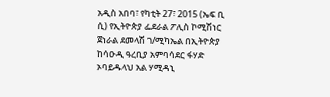አዲስ አበባ፣ የካቲት 27፣ 2015 (ኤፍ ቢ ሲ) የኢትዮጵያ ፌደራል ፖሊስ ኮሚሽነር ጀነራል ደመላሽ ገ/ሚካኤል በኢትዮጵያ ከሳዑዲ ዓረቢያ አምባሳደር ፋሃድ ኦባይዱላህ አል ሃሚዳኒ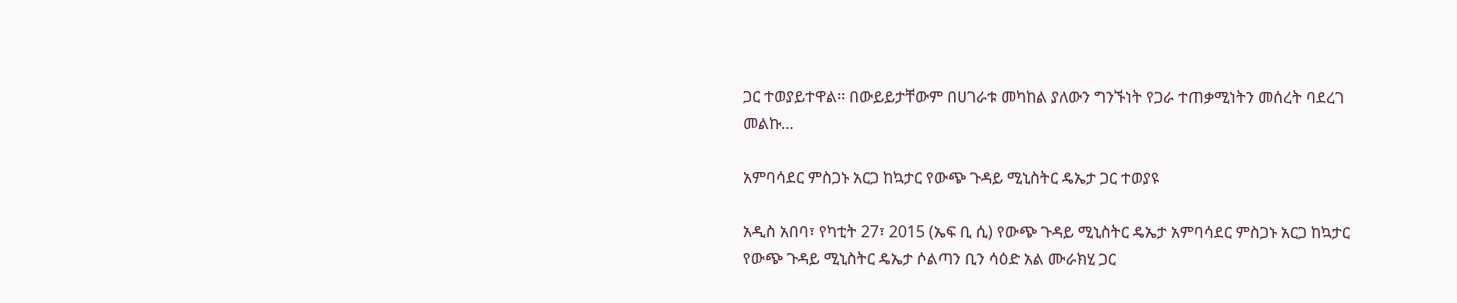ጋር ተወያይተዋል፡፡ በውይይታቸውም በሀገራቱ መካከል ያለውን ግንኙነት የጋራ ተጠቃሚነትን መሰረት ባደረገ መልኩ…

አምባሳደር ምስጋኑ አርጋ ከኳታር የውጭ ጉዳይ ሚኒስትር ዴኤታ ጋር ተወያዩ

አዲስ አበባ፣ የካቲት 27፣ 2015 (ኤፍ ቢ ሲ) የውጭ ጉዳይ ሚኒስትር ዴኤታ አምባሳደር ምስጋኑ አርጋ ከኳታር የውጭ ጉዳይ ሚኒስትር ዴኤታ ሶልጣን ቢን ሳዕድ አል ሙራክሂ ጋር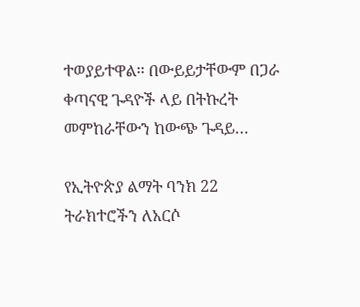ተወያይተዋል፡፡ በውይይታቸውም በጋራ ቀጣናዊ ጉዳዮች ላይ በትኩረት መምከራቸውን ከውጭ ጉዳይ…

የኢትዮጵያ ልማት ባንክ 22 ትራክተሮችን ለአርሶ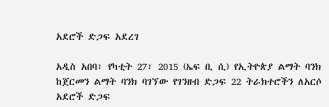አደሮች ድጋፍ አደረገ

አዲስ አበባ፣ የካቲት 27፣ 2015 (ኤፍ ቢ ሲ) የኢትዮጵያ ልማት ባንክ ከጀርመን ልማት ባንክ ባገኘው የገንዘብ ድጋፍ 22 ትራክተሮችን ለአርሶ አደሮች ድጋፍ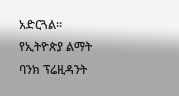አድርጓል። የኢትዮጵያ ልማት ባንክ ፕሬዚዳንት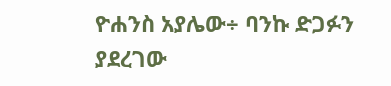ዮሐንስ አያሌው÷ ባንኩ ድጋፉን ያደረገው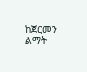ከጀርመን ልማት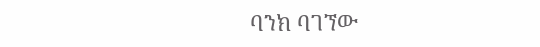ባንክ ባገኘው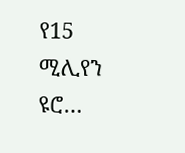የ15 ሚሊየን ዩሮ…